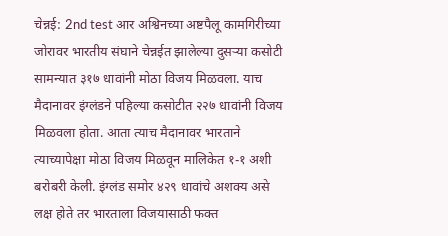चेन्नई: 2nd test आर अश्विनच्या अष्टपैलू कामगिरीच्या जोरावर भारतीय संघाने चेन्नईत झालेल्या दुसऱ्या कसोटी सामन्यात ३१७ धावांनी मोठा विजय मिळवला. याच मैदानावर इंग्लंडने पहिल्या कसोटीत २२७ धावांनी विजय मिळवला होता. आता त्याच मैदानावर भारताने त्याच्यापेक्षा मोठा विजय मिळवून मालिकेत १-१ अशी बरोबरी केली. इंग्लंड समोर ४२९ धावांचे अशक्य असे लक्ष होते तर भारताला विजयासाठी फक्त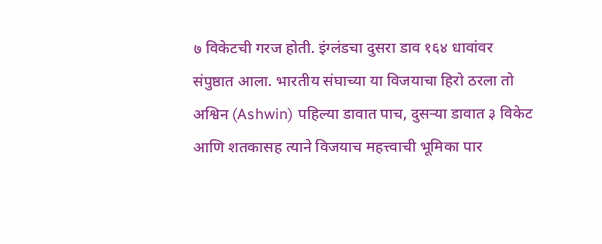७ विकेटची गरज होती. इंग्लंडचा दुसरा डाव १६४ धावांवर संपुष्ठात आला. भारतीय संघाच्या या विजयाचा हिरो ठरला तो अश्विन (Ashwin) पहिल्या डावात पाच, दुसऱ्या डावात ३ विकेट आणि शतकासह त्याने विजयाच महत्त्वाची भूमिका पार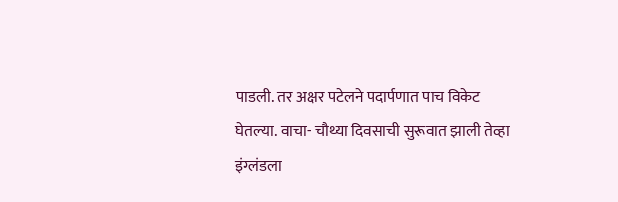पाडली. तर अक्षर पटेलने पदार्पणात पाच विकेट घेतल्या. वाचा- चौथ्या दिवसाची सुरूवात झाली तेव्हा इंग्लंडला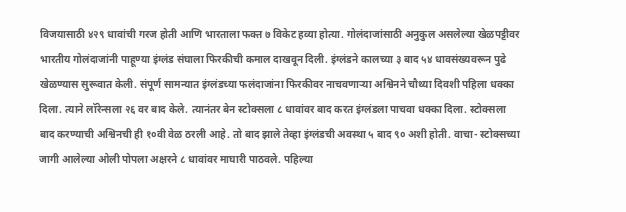विजयासाठी ४२९ धावांची गरज होती आणि भारताला फक्त ७ विकेट हव्या होत्या. गोलंदाजांसाठी अनुकुल असलेल्या खेळपट्टीवर भारतीय गोलंदाजांनी पाहूण्या इंग्लंड संघाला फिरकीची कमाल दाखवून दिली. इंग्लंडने कालच्या ३ बाद ५४ धावसंख्यवरून पुढे खेळण्यास सुरूवात केली. संपूर्ण सामन्यात इंग्लंडच्या फलंदाजांना फिरकीवर नाचवणाऱ्या अश्विनने चौथ्या दिवशी पहिला धक्का दिला. त्याने लॉरेन्सला २६ वर बाद केले. त्यानंतर बेन स्टोक्सला ८ धावांवर बाद करत इंग्लंडला पाचवा धक्का दिला. स्टोक्सला बाद करण्याची अश्विनची ही १०वी वेळ ठरली आहे. तो बाद झाले तेव्हा इंग्लंडची अवस्था ५ बाद ९० अशी होती. वाचा- स्टोक्सच्या जागी आलेल्या ओली पोपला अक्षरने ८ धावांवर माघारी पाठवले. पहिल्या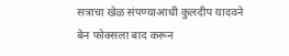सत्राचा खेळ संपण्याआधी कुलदीप यादवने बेन फोक्सला बाद करून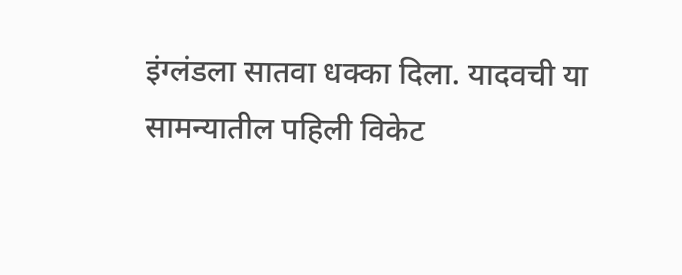इंग्लंडला सातवा धक्का दिला. यादवची या सामन्यातील पहिली विकेट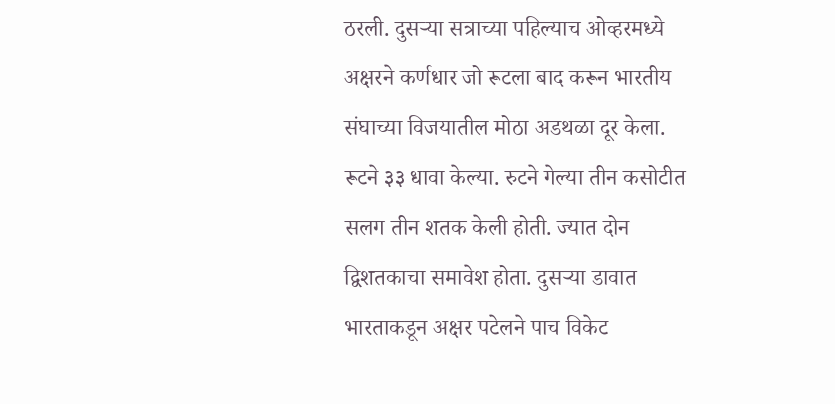ठरली. दुसऱ्या सत्राच्या पहिल्याच ओव्हरमध्ये अक्षरने कर्णधार जो रूटला बाद करून भारतीय संघाच्या विजयातील मोठा अडथळा दूर केला. रूटने ३३ धावा केल्या. रुटने गेल्या तीन कसोटीत सलग तीन शतक केली होती. ज्यात दोन द्विशतकाचा समावेश होता. दुसऱ्या डावात भारताकडून अक्षर पटेलने पाच विकेट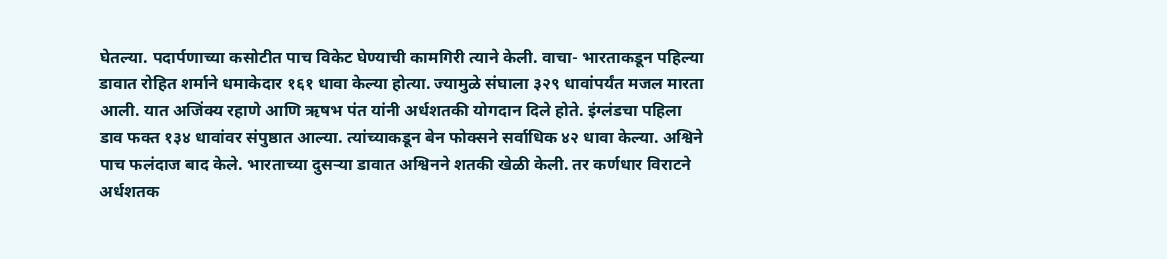घेतल्या. पदार्पणाच्या कसोटीत पाच विकेट घेण्याची कामगिरी त्याने केली. वाचा- भारताकडून पहिल्या डावात रोहित शर्माने धमाकेदार १६१ धावा केल्या होत्या. ज्यामुळे संघाला ३२९ धावांपर्यंत मजल मारता आली. यात अजिंक्य रहाणे आणि ऋषभ पंत यांनी अर्धशतकी योगदान दिले होते. इंग्लंडचा पहिला डाव फक्त १३४ धावांवर संपुष्ठात आल्या. त्यांच्याकडून बेन फोक्सने सर्वाधिक ४२ धावा केल्या. अश्विने पाच फलंदाज बाद केले. भारताच्या दुसऱ्या डावात अश्विनने शतकी खेळी केली. तर कर्णधार विराटने अर्धशतक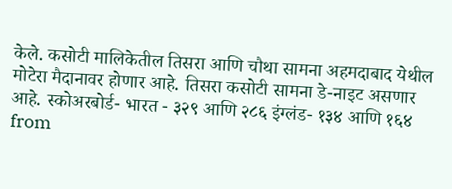केले. कसोटी मालिकेतील तिसरा आणि चौथा सामना अहमदाबाद येथील मोटेरा मैदानावर होणार आहे. तिसरा कसोटी सामना डे-नाइट असणार आहे. स्कोअरबोर्ड- भारत - ३२९ आणि २८६ इंग्लंड- १३४ आणि १६४
from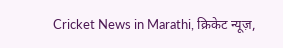Cricket News in Marathi, क्रिकेट न्यूज़,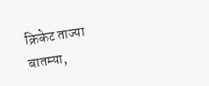क्रिकेट ताज्या बातम्या,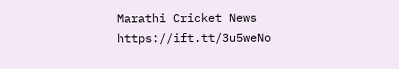Marathi Cricket News https://ift.tt/3u5weNo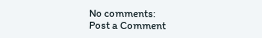No comments:
Post a Comment